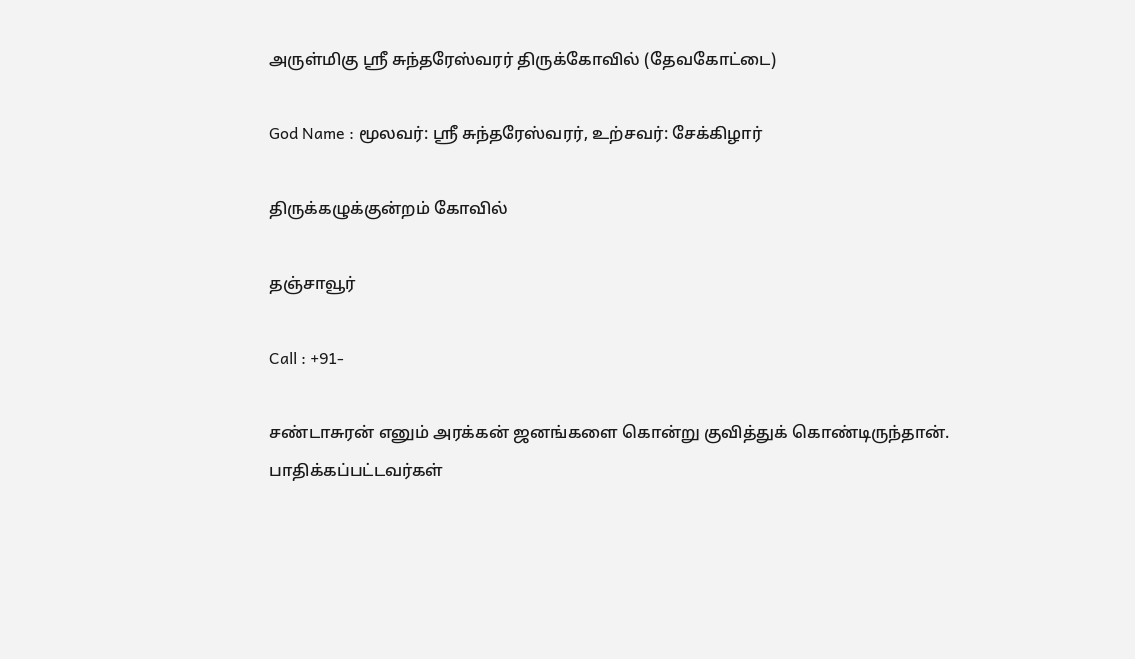அருள்மிகு ஸ்ரீ சுந்தரேஸ்வரர் திருக்கோவில் (தேவகோட்டை)

God Name : மூலவர்: ஸ்ரீ சுந்தரேஸ்வரர், உற்சவர்: சேக்கிழார்

திருக்கழுக்குன்றம் கோவில்

தஞ்சாவூர்

Call : +91-

சண்டாசுரன் எனும் அரக்கன் ஜனங்களை கொன்று குவித்துக் கொண்டிருந்தான். பாதிக்கப்பட்டவர்கள்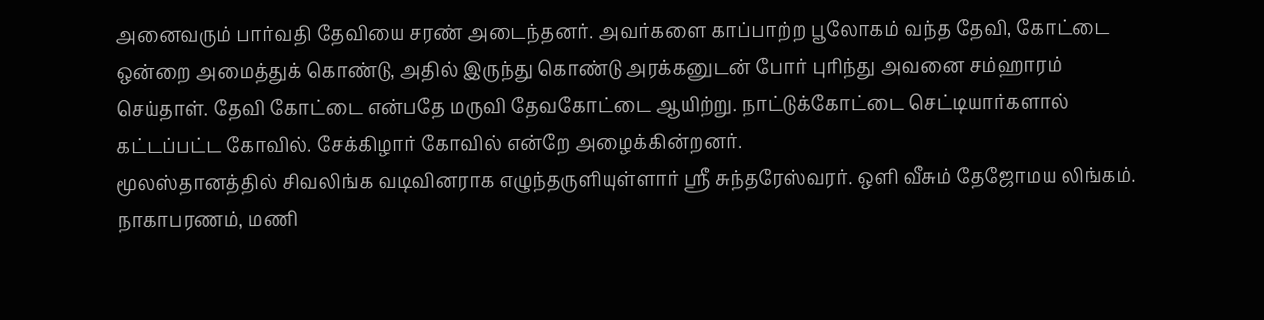அனைவரும் பார்வதி தேவியை சரண் அடைந்தனர். அவர்களை காப்பாற்ற பூலோகம் வந்த தேவி, கோட்டை ஒன்றை அமைத்துக் கொண்டு, அதில் இருந்து கொண்டு அரக்கனுடன் போர் புரிந்து அவனை சம்ஹாரம் செய்தாள். தேவி கோட்டை என்பதே மருவி தேவகோட்டை ஆயிற்று. நாட்டுக்கோட்டை செட்டியார்களால் கட்டப்பட்ட கோவில். சேக்கிழார் கோவில் என்றே அழைக்கின்றனர்.
மூலஸ்தானத்தில் சிவலிங்க வடிவினராக எழுந்தருளியுள்ளார் ஸ்ரீ சுந்தரேஸ்வரர். ஒளி வீசும் தேஜோமய லிங்கம். நாகாபரணம், மணி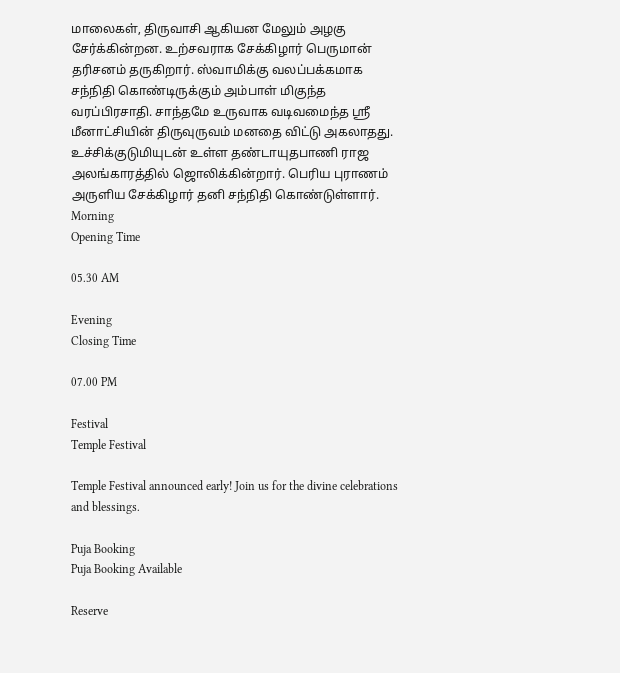மாலைகள், திருவாசி ஆகியன மேலும் அழகு சேர்க்கின்றன. உற்சவராக சேக்கிழார் பெருமான் தரிசனம் தருகிறார். ஸ்வாமிக்கு வலப்பக்கமாக சந்நிதி கொண்டிருக்கும் அம்பாள் மிகுந்த வரப்பிரசாதி. சாந்தமே உருவாக வடிவமைந்த ஸ்ரீ மீனாட்சியின் திருவுருவம் மனதை விட்டு அகலாதது. உச்சிக்குடுமியுடன் உள்ள தண்டாயுதபாணி ராஜ அலங்காரத்தில் ஜொலிக்கின்றார். பெரிய புராணம் அருளிய சேக்கிழார் தனி சந்நிதி கொண்டுள்ளார்.
Morning
Opening Time

05.30 AM

Evening
Closing Time

07.00 PM

Festival
Temple Festival

Temple Festival announced early! Join us for the divine celebrations and blessings.

Puja Booking
Puja Booking Available

Reserve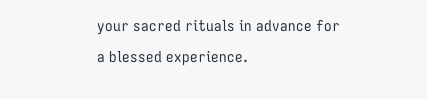your sacred rituals in advance for a blessed experience.